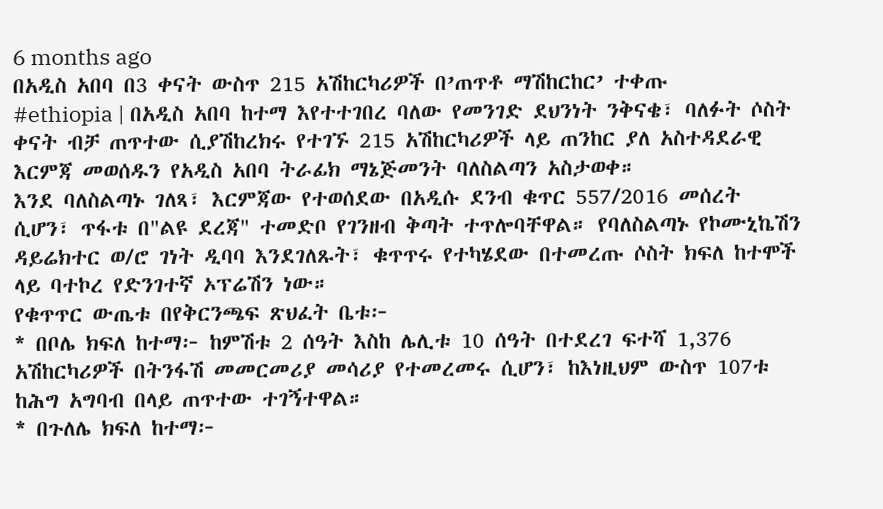6 months ago
በአዲስ አበባ በ3 ቀናት ውስጥ 215 አሽከርካሪዎች በ’ጠጥቶ ማሽከርከር’ ተቀጡ
#ethiopia | በአዲስ አበባ ከተማ እየተተገበረ ባለው የመንገድ ደህንነት ንቅናቄ፣ ባለፉት ሶስት ቀናት ብቻ ጠጥተው ሲያሽከረክሩ የተገኙ 215 አሽከርካሪዎች ላይ ጠንከር ያለ አስተዳደራዊ እርምጃ መወሰዱን የአዲስ አበባ ትራፊክ ማኔጅመንት ባለስልጣን አስታወቀ።
እንደ ባለስልጣኑ ገለጻ፣ እርምጃው የተወሰደው በአዲሱ ደንብ ቁጥር 557/2016 መሰረት ሲሆን፣ ጥፋቱ በ"ልዩ ደረጃ" ተመድቦ የገንዘብ ቅጣት ተጥሎባቸዋል። የባለስልጣኑ የኮሙኒኬሽን ዳይሬክተር ወ/ሮ ገነት ዲባባ እንደገለጹት፣ ቁጥጥሩ የተካሄደው በተመረጡ ሶስት ክፍለ ከተሞች ላይ ባተኮረ የድንገተኛ ኦፕሬሽን ነው።
የቁጥጥር ውጤቱ በየቅርንጫፍ ጽህፈት ቤቱ፦
* በቦሌ ክፍለ ከተማ፦ ከምሽቱ 2 ሰዓት እስከ ሌሊቱ 10 ሰዓት በተደረገ ፍተሻ 1,376 አሽከርካሪዎች በትንፋሽ መመርመሪያ መሳሪያ የተመረመሩ ሲሆን፣ ከእነዚህም ውስጥ 107ቱ ከሕግ አግባብ በላይ ጠጥተው ተገኝተዋል።
* በጉለሌ ክፍለ ከተማ፦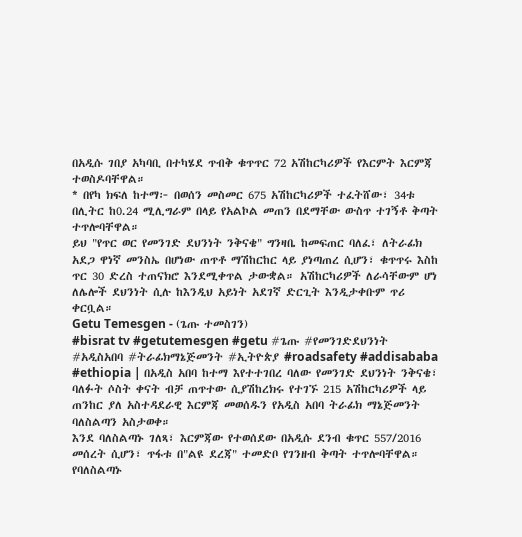በአዲሱ ገበያ አካባቢ በተካሄደ ጥብቅ ቁጥጥር 72 አሽከርካሪዎች የእርምት እርምጃ ተወስዶባቸዋል።
* በየካ ክፍለ ከተማ፦ በወሰን መስመር 675 አሽከርካሪዎች ተፈትሸው፣ 34ቱ በሊትር ከ0.24 ሚሊግራም በላይ የአልኮል መጠን በደማቸው ውስጥ ተገኝቶ ቅጣት ተጥሎባቸዋል።
ይህ "የጥር ወር የመንገድ ደህንነት ንቅናቄ" ግንዛቤ ከመፍጠር ባለፈ፣ ለትራፊክ አደጋ ዋነኛ መንስኤ በሆነው ጠጥቶ ማሽከርከር ላይ ያነጣጠረ ሲሆን፣ ቁጥጥሩ እስከ ጥር 30 ድረስ ተጠናክሮ እንደሚቀጥል ታውቋል። አሽከርካሪዎች ለራሳቸውም ሆነ ለሌሎች ደህንነት ሲሉ ከእንዲህ አይነት አደገኛ ድርጊት እንዲታቀቡም ጥሪ ቀርቧል።
Getu Temesgen - (ጌጡ ተመስገን)
#bisrat tv #getutemesgen #getu #ጌጡ #የመንገድደህንነት #አዲስአበባ #ትራፊክማኔጅመንት #ኢትዮጵያ #roadsafety #addisababa
#ethiopia | በአዲስ አበባ ከተማ እየተተገበረ ባለው የመንገድ ደህንነት ንቅናቄ፣ ባለፉት ሶስት ቀናት ብቻ ጠጥተው ሲያሽከረክሩ የተገኙ 215 አሽከርካሪዎች ላይ ጠንከር ያለ አስተዳደራዊ እርምጃ መወሰዱን የአዲስ አበባ ትራፊክ ማኔጅመንት ባለስልጣን አስታወቀ።
እንደ ባለስልጣኑ ገለጻ፣ እርምጃው የተወሰደው በአዲሱ ደንብ ቁጥር 557/2016 መሰረት ሲሆን፣ ጥፋቱ በ"ልዩ ደረጃ" ተመድቦ የገንዘብ ቅጣት ተጥሎባቸዋል። የባለስልጣኑ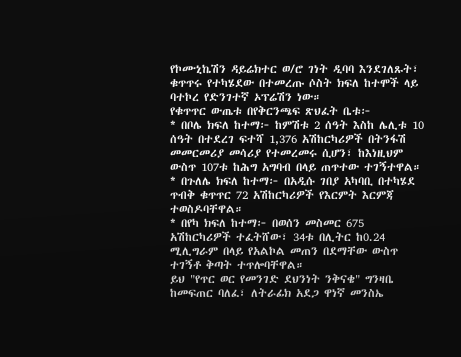የኮሙኒኬሽን ዳይሬክተር ወ/ሮ ገነት ዲባባ እንደገለጹት፣ ቁጥጥሩ የተካሄደው በተመረጡ ሶስት ክፍለ ከተሞች ላይ ባተኮረ የድንገተኛ ኦፕሬሽን ነው።
የቁጥጥር ውጤቱ በየቅርንጫፍ ጽህፈት ቤቱ፦
* በቦሌ ክፍለ ከተማ፦ ከምሽቱ 2 ሰዓት እስከ ሌሊቱ 10 ሰዓት በተደረገ ፍተሻ 1,376 አሽከርካሪዎች በትንፋሽ መመርመሪያ መሳሪያ የተመረመሩ ሲሆን፣ ከእነዚህም ውስጥ 107ቱ ከሕግ አግባብ በላይ ጠጥተው ተገኝተዋል።
* በጉለሌ ክፍለ ከተማ፦ በአዲሱ ገበያ አካባቢ በተካሄደ ጥብቅ ቁጥጥር 72 አሽከርካሪዎች የእርምት እርምጃ ተወስዶባቸዋል።
* በየካ ክፍለ ከተማ፦ በወሰን መስመር 675 አሽከርካሪዎች ተፈትሸው፣ 34ቱ በሊትር ከ0.24 ሚሊግራም በላይ የአልኮል መጠን በደማቸው ውስጥ ተገኝቶ ቅጣት ተጥሎባቸዋል።
ይህ "የጥር ወር የመንገድ ደህንነት ንቅናቄ" ግንዛቤ ከመፍጠር ባለፈ፣ ለትራፊክ አደጋ ዋነኛ መንስኤ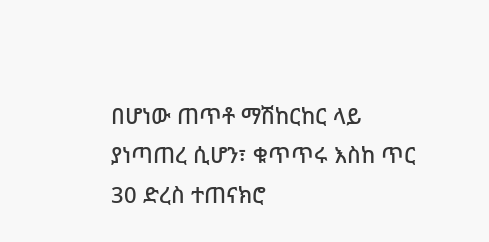በሆነው ጠጥቶ ማሽከርከር ላይ ያነጣጠረ ሲሆን፣ ቁጥጥሩ እስከ ጥር 30 ድረስ ተጠናክሮ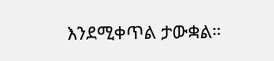እንደሚቀጥል ታውቋል።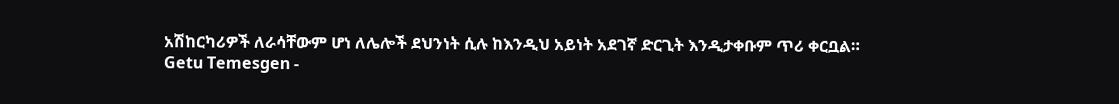አሽከርካሪዎች ለራሳቸውም ሆነ ለሌሎች ደህንነት ሲሉ ከእንዲህ አይነት አደገኛ ድርጊት እንዲታቀቡም ጥሪ ቀርቧል።
Getu Temesgen -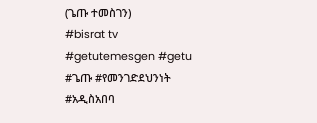(ጌጡ ተመስገን)
#bisrat tv #getutemesgen #getu #ጌጡ #የመንገድደህንነት #አዲስአበባ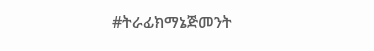#ትራፊክማኔጅመንት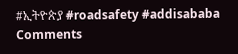#ኢትዮጵያ #roadsafety #addisababa
Comments